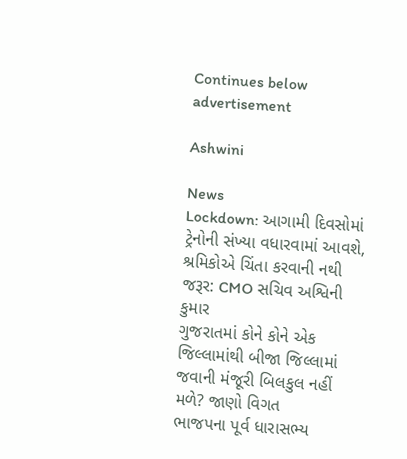Continues below advertisement

Ashwini

News
Lockdown: આગામી દિવસોમાં ટ્રેનોની સંખ્યા વધારવામાં આવશે, શ્રમિકોએ ચિંતા કરવાની નથી જરૂર: CMO સચિવ અશ્વિની કુમાર
ગુજરાતમાં કોને કોને એક જિલ્લામાંથી બીજા જિલ્લામાં જવાની મંજૂરી બિલકુલ નહીં મળે? જાણો વિગત
ભાજપના પૂર્વ ધારાસભ્ય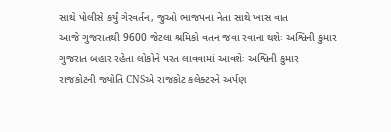સાથે પોલીસે કર્યું ગેરવર્તન, જુઓ ભાજપના નેતા સાથે ખાસ વાત
આજે ગુજરાતથી 9600 જેટલા શ્રમિકો વતન જવા રવાના થશેઃ અશ્વિની કુમાર
ગુજરાત બહાર રહેતા લોકોને પરત લાવવામાં આવશેઃ અશ્વિની કુમાર
રાજકોટની જ્યોતિ CNSએ રાજકોટ કલેક્ટરને અર્પણ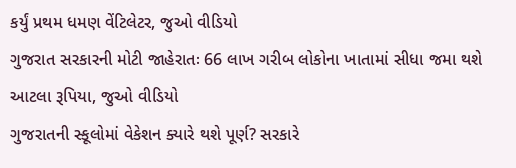કર્યું પ્રથમ ધમણ વેંટિલેટર, જુઓ વીડિયો
ગુજરાત સરકારની મોટી જાહેરાતઃ 66 લાખ ગરીબ લોકોના ખાતામાં સીધા જમા થશે આટલા રૂપિયા, જુઓ વીડિયો
ગુજરાતની સ્કૂલોમાં વેકેશન ક્યારે થશે પૂર્ણ? સરકારે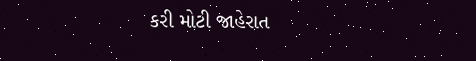કરી મોટી જાહેરાત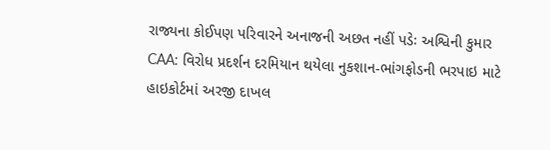રાજ્યના કોઈપણ પરિવારને અનાજની અછત નહીં પડેઃ અશ્વિની કુમાર
CAA: વિરોધ પ્રદર્શન દરમિયાન થયેલા નુકશાન-ભાંગફોડની ભરપાઇ માટે હાઇકોર્ટમાં અરજી દાખલ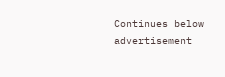Continues below advertisement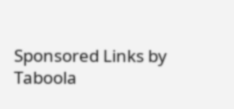Sponsored Links by Taboola